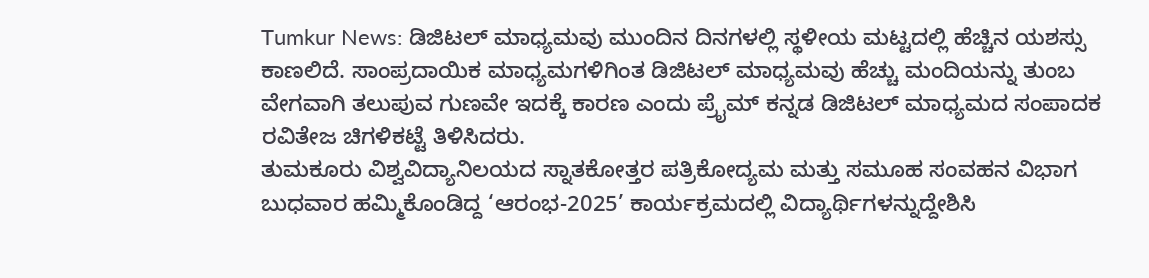Tumkur News: ಡಿಜಿಟಲ್ ಮಾಧ್ಯಮವು ಮುಂದಿನ ದಿನಗಳಲ್ಲಿ ಸ್ಥಳೀಯ ಮಟ್ಟದಲ್ಲಿ ಹೆಚ್ಚಿನ ಯಶಸ್ಸು ಕಾಣಲಿದೆ. ಸಾಂಪ್ರದಾಯಿಕ ಮಾಧ್ಯಮಗಳಿಗಿಂತ ಡಿಜಿಟಲ್ ಮಾಧ್ಯಮವು ಹೆಚ್ಚು ಮಂದಿಯನ್ನು ತುಂಬ ವೇಗವಾಗಿ ತಲುಪುವ ಗುಣವೇ ಇದಕ್ಕೆ ಕಾರಣ ಎಂದು ಪ್ರೈಮ್ ಕನ್ನಡ ಡಿಜಿಟಲ್ ಮಾಧ್ಯಮದ ಸಂಪಾದಕ ರವಿತೇಜ ಚಿಗಳಿಕಟ್ಟೆ ತಿಳಿಸಿದರು.
ತುಮಕೂರು ವಿಶ್ವವಿದ್ಯಾನಿಲಯದ ಸ್ನಾತಕೋತ್ತರ ಪತ್ರಿಕೋದ್ಯಮ ಮತ್ತು ಸಮೂಹ ಸಂವಹನ ವಿಭಾಗ ಬುಧವಾರ ಹಮ್ಮಿಕೊಂಡಿದ್ದ ‘ಆರಂಭ-2025’ ಕಾರ್ಯಕ್ರಮದಲ್ಲಿ ವಿದ್ಯಾರ್ಥಿಗಳನ್ನುದ್ದೇಶಿಸಿ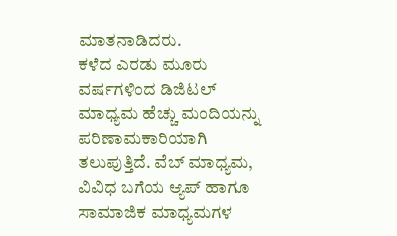ಮಾತನಾಡಿದರು.
ಕಳೆದ ಎರಡು ಮೂರು ವರ್ಷಗಳಿಂದ ಡಿಜಿಟಲ್ ಮಾಧ್ಯಮ ಹೆಚ್ಚು ಮಂದಿಯನ್ನು ಪರಿಣಾಮಕಾರಿಯಾಗಿ ತಲುಪುತ್ತಿದೆ. ವೆಬ್ ಮಾಧ್ಯಮ, ವಿವಿಧ ಬಗೆಯ ಆ್ಯಪ್ ಹಾಗೂ ಸಾಮಾಜಿಕ ಮಾಧ್ಯಮಗಳ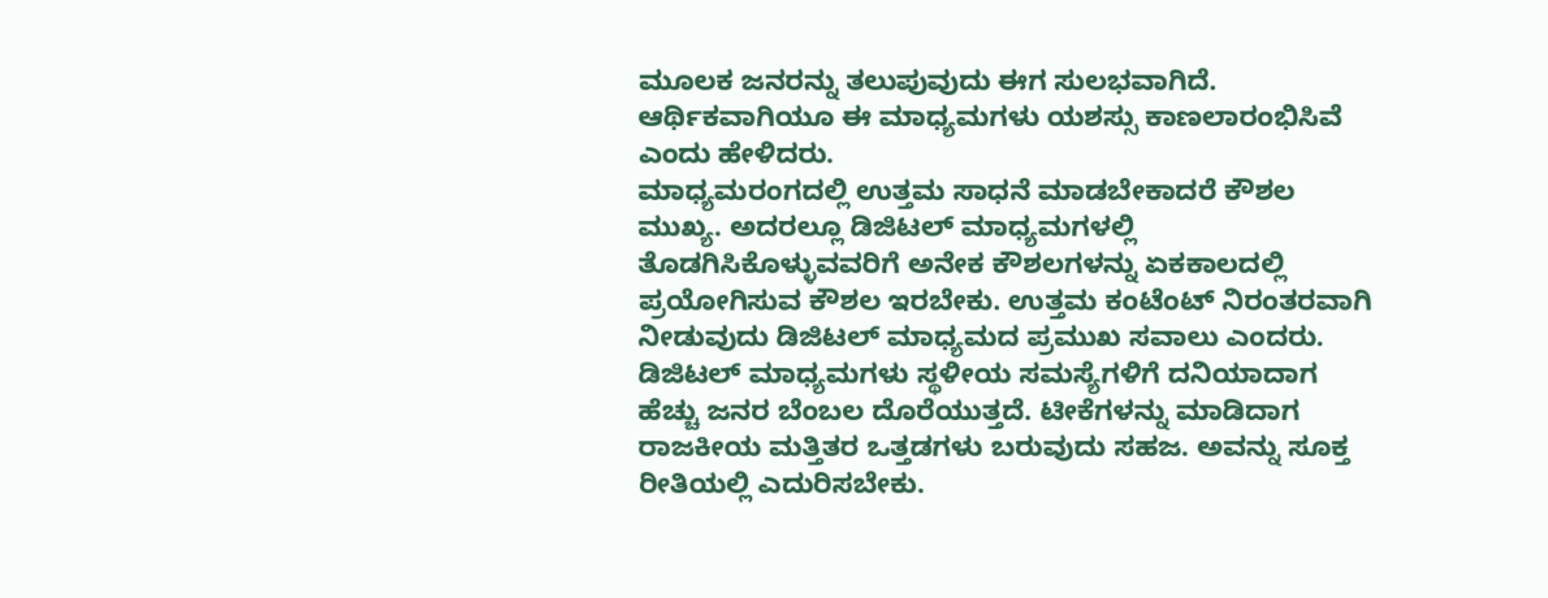ಮೂಲಕ ಜನರನ್ನು ತಲುಪುವುದು ಈಗ ಸುಲಭವಾಗಿದೆ. ಆರ್ಥಿಕವಾಗಿಯೂ ಈ ಮಾಧ್ಯಮಗಳು ಯಶಸ್ಸು ಕಾಣಲಾರಂಭಿಸಿವೆ ಎಂದು ಹೇಳಿದರು.
ಮಾಧ್ಯಮರಂಗದಲ್ಲಿ ಉತ್ತಮ ಸಾಧನೆ ಮಾಡಬೇಕಾದರೆ ಕೌಶಲ ಮುಖ್ಯ. ಅದರಲ್ಲೂ ಡಿಜಿಟಲ್ ಮಾಧ್ಯಮಗಳಲ್ಲಿ ತೊಡಗಿಸಿಕೊಳ್ಳುವವರಿಗೆ ಅನೇಕ ಕೌಶಲಗಳನ್ನು ಏಕಕಾಲದಲ್ಲಿ ಪ್ರಯೋಗಿಸುವ ಕೌಶಲ ಇರಬೇಕು. ಉತ್ತಮ ಕಂಟೆಂಟ್ ನಿರಂತರವಾಗಿ ನೀಡುವುದು ಡಿಜಿಟಲ್ ಮಾಧ್ಯಮದ ಪ್ರಮುಖ ಸವಾಲು ಎಂದರು.
ಡಿಜಿಟಲ್ ಮಾಧ್ಯಮಗಳು ಸ್ಥಳೀಯ ಸಮಸ್ಯೆಗಳಿಗೆ ದನಿಯಾದಾಗ ಹೆಚ್ಚು ಜನರ ಬೆಂಬಲ ದೊರೆಯುತ್ತದೆ. ಟೀಕೆಗಳನ್ನು ಮಾಡಿದಾಗ ರಾಜಕೀಯ ಮತ್ತಿತರ ಒತ್ತಡಗಳು ಬರುವುದು ಸಹಜ. ಅವನ್ನು ಸೂಕ್ತ ರೀತಿಯಲ್ಲಿ ಎದುರಿಸಬೇಕು.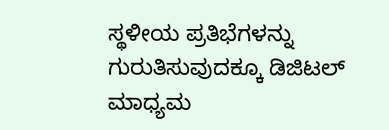ಸ್ಥಳೀಯ ಪ್ರತಿಭೆಗಳನ್ನು ಗುರುತಿಸುವುದಕ್ಕೂ ಡಿಜಿಟಲ್ ಮಾಧ್ಯಮ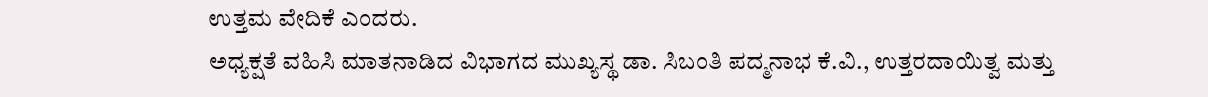ಉತ್ತಮ ವೇದಿಕೆ ಎಂದರು.
ಅಧ್ಯಕ್ಷತೆ ವಹಿಸಿ ಮಾತನಾಡಿದ ವಿಭಾಗದ ಮುಖ್ಯಸ್ಥ ಡಾ. ಸಿಬಂತಿ ಪದ್ಮನಾಭ ಕೆ.ವಿ., ಉತ್ತರದಾಯಿತ್ವ ಮತ್ತು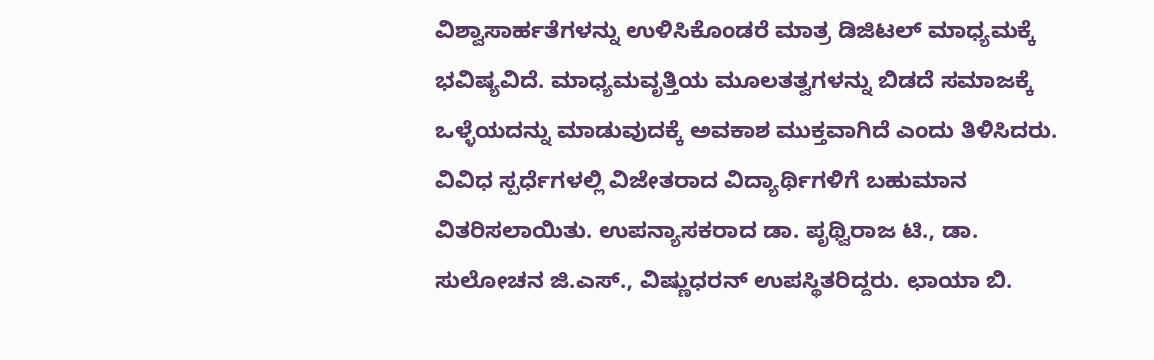ವಿಶ್ವಾಸಾರ್ಹತೆಗಳನ್ನು ಉಳಿಸಿಕೊಂಡರೆ ಮಾತ್ರ ಡಿಜಿಟಲ್ ಮಾಧ್ಯಮಕ್ಕೆ ಭವಿಷ್ಯವಿದೆ. ಮಾಧ್ಯಮವೃತ್ತಿಯ ಮೂಲತತ್ವಗಳನ್ನು ಬಿಡದೆ ಸಮಾಜಕ್ಕೆ ಒಳ್ಳೆಯದನ್ನು ಮಾಡುವುದಕ್ಕೆ ಅವಕಾಶ ಮುಕ್ತವಾಗಿದೆ ಎಂದು ತಿಳಿಸಿದರು.
ವಿವಿಧ ಸ್ಪರ್ಧೆಗಳಲ್ಲಿ ವಿಜೇತರಾದ ವಿದ್ಯಾರ್ಥಿಗಳಿಗೆ ಬಹುಮಾನ ವಿತರಿಸಲಾಯಿತು. ಉಪನ್ಯಾಸಕರಾದ ಡಾ. ಪೃಥ್ವಿರಾಜ ಟಿ., ಡಾ. ಸುಲೋಚನ ಜಿ.ಎಸ್., ವಿಷ್ಣುಧರನ್ ಉಪಸ್ಥಿತರಿದ್ದರು. ಛಾಯಾ ಬಿ.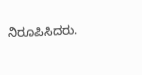ನಿರೂಪಿಸಿದರು.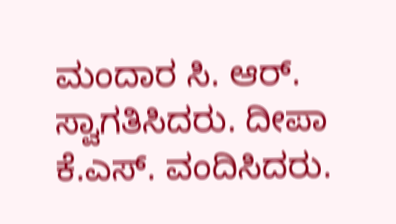ಮಂದಾರ ಸಿ. ಆರ್. ಸ್ವಾಗತಿಸಿದರು. ದೀಪಾ ಕೆ.ಎಸ್. ವಂದಿಸಿದರು.